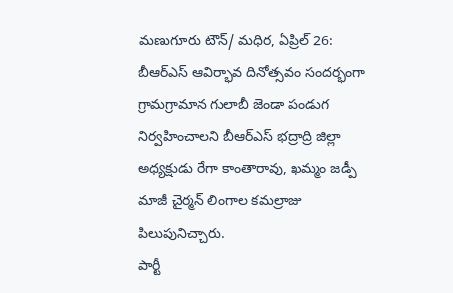మణుగూరు టౌన్/ మధిర, ఏప్రిల్ 26: బీఆర్ఎస్ ఆవిర్భావ దినోత్సవం సందర్భంగా గ్రామగ్రామాన గులాబీ జెండా పండుగ నిర్వహించాలని బీఆర్ఎస్ భద్రాద్రి జిల్లా అధ్యక్షుడు రేగా కాంతారావు, ఖమ్మం జడ్పీ మాజీ చైర్మన్ లింగాల కమల్రాజు పిలుపునిచ్చారు.
పార్టీ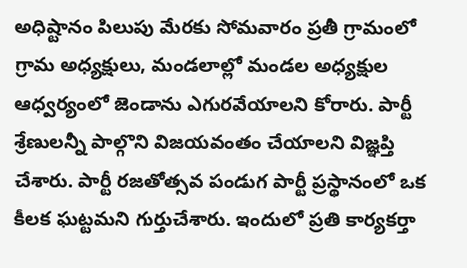అధిష్టానం పిలుపు మేరకు సోమవారం ప్రతీ గ్రామంలో గ్రామ అధ్యక్షులు, మండలాల్లో మండల అధ్యక్షుల ఆధ్వర్యంలో జెండాను ఎగురవేయాలని కోరారు. పార్టీ శ్రేణులన్నీ పాల్గొని విజయవంతం చేయాలని విజ్ఞప్తి చేశారు. పార్టీ రజతోత్సవ పండుగ పార్టీ ప్రస్థానంలో ఒక కీలక ఘట్టమని గుర్తుచేశారు. ఇందులో ప్రతి కార్యకర్తా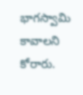భాగస్వామి కావాలని కోరారు.